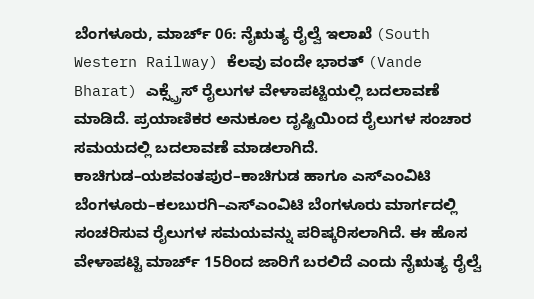ಬೆಂಗಳೂರು, ಮಾರ್ಚ್ 06: ನೈಋತ್ಯ ರೈಲ್ವೆ ಇಲಾಖೆ (South Western Railway) ಕೆಲವು ವಂದೇ ಭಾರತ್ (Vande Bharat) ಎಕ್ಸ್ಪ್ರೆಸ್ ರೈಲುಗಳ ವೇಳಾಪಟ್ಟಿಯಲ್ಲಿ ಬದಲಾವಣೆ ಮಾಡಿದೆ. ಪ್ರಯಾಣಿಕರ ಅನುಕೂಲ ದೃಷ್ಟಿಯಿಂದ ರೈಲುಗಳ ಸಂಚಾರ ಸಮಯದಲ್ಲಿ ಬದಲಾವಣೆ ಮಾಡಲಾಗಿದೆ. ಕಾಚಿಗುಡ–ಯಶವಂತಪುರ–ಕಾಚಿಗುಡ ಹಾಗೂ ಎಸ್ಎಂವಿಟಿ ಬೆಂಗಳೂರು–ಕಲಬುರಗಿ–ಎಸ್ಎಂವಿಟಿ ಬೆಂಗಳೂರು ಮಾರ್ಗದಲ್ಲಿ ಸಂಚರಿಸುವ ರೈಲುಗಳ ಸಮಯವನ್ನು ಪರಿಷ್ಕರಿಸಲಾಗಿದೆ. ಈ ಹೊಸ ವೇಳಾಪಟ್ಟಿ ಮಾರ್ಚ್ 15ರಿಂದ ಜಾರಿಗೆ ಬರಲಿದೆ ಎಂದು ನೈಋತ್ಯ ರೈಲ್ವೆ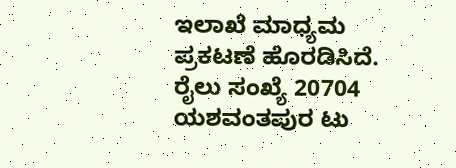ಇಲಾಖೆ ಮಾಧ್ಯಮ ಪ್ರಕಟಣೆ ಹೊರಡಿಸಿದೆ.
ರೈಲು ಸಂಖ್ಯೆ 20704 ಯಶವಂತಪುರ ಟು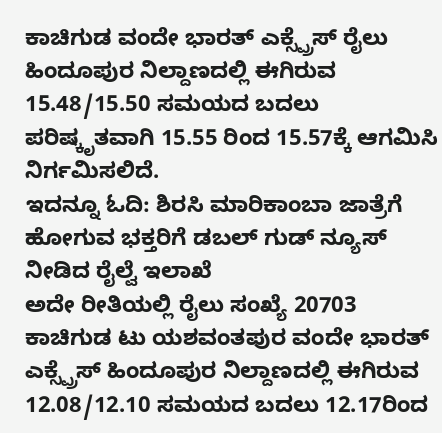ಕಾಚಿಗುಡ ವಂದೇ ಭಾರತ್ ಎಕ್ಸ್ಪ್ರೆಸ್ ರೈಲು ಹಿಂದೂಪುರ ನಿಲ್ದಾಣದಲ್ಲಿ ಈಗಿರುವ 15.48/15.50 ಸಮಯದ ಬದಲು ಪರಿಷ್ಕೃತವಾಗಿ 15.55 ರಿಂದ 15.57ಕ್ಕೆ ಆಗಮಿಸಿ ನಿರ್ಗಮಿಸಲಿದೆ.
ಇದನ್ನೂ ಓದಿ: ಶಿರಸಿ ಮಾರಿಕಾಂಬಾ ಜಾತ್ರೆಗೆ ಹೋಗುವ ಭಕ್ತರಿಗೆ ಡಬಲ್ ಗುಡ್ ನ್ಯೂಸ್ ನೀಡಿದ ರೈಲ್ವೆ ಇಲಾಖೆ
ಅದೇ ರೀತಿಯಲ್ಲಿ ರೈಲು ಸಂಖ್ಯೆ 20703 ಕಾಚಿಗುಡ ಟು ಯಶವಂತಪುರ ವಂದೇ ಭಾರತ್ ಎಕ್ಸ್ಪ್ರೆಸ್ ಹಿಂದೂಪುರ ನಿಲ್ದಾಣದಲ್ಲಿ ಈಗಿರುವ 12.08/12.10 ಸಮಯದ ಬದಲು 12.17ರಿಂದ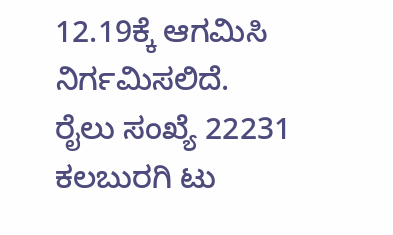12.19ಕ್ಕೆ ಆಗಮಿಸಿ ನಿರ್ಗಮಿಸಲಿದೆ.
ರೈಲು ಸಂಖ್ಯೆ 22231 ಕಲಬುರಗಿ ಟು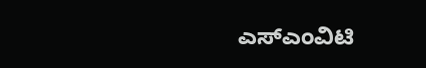ಎಸ್ಎಂವಿಟಿ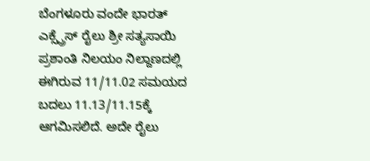ಬೆಂಗಳೂರು ವಂದೇ ಭಾರತ್ ಎಕ್ಸ್ಪ್ರೆಸ್ ರೈಲು ಶ್ರೀ ಸತ್ಯಸಾಯಿ ಪ್ರಶಾಂತಿ ನಿಲಯಂ ನಿಲ್ದಾಣದಲ್ಲಿ ಈಗಿರುವ 11/11.02 ಸಮಯದ ಬದಲು 11.13/11.15ಕ್ಕೆ ಆಗಮಿಸಲಿದೆ. ಅದೇ ರೈಲು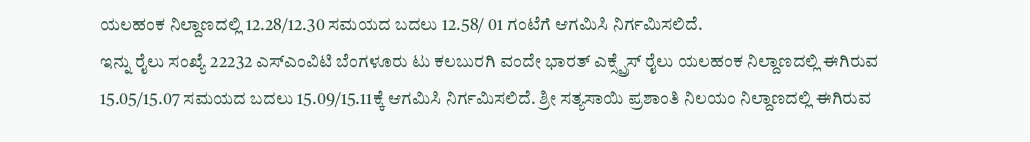ಯಲಹಂಕ ನಿಲ್ದಾಣದಲ್ಲಿ 12.28/12.30 ಸಮಯದ ಬದಲು 12.58/ 01 ಗಂಟೆಗೆ ಆಗಮಿಸಿ ನಿರ್ಗಮಿಸಲಿದೆ.
ಇನ್ನು ರೈಲು ಸಂಖ್ಯೆ 22232 ಎಸ್ಎಂವಿಟಿ ಬೆಂಗಳೂರು ಟು ಕಲಬುರಗಿ ವಂದೇ ಭಾರತ್ ಎಕ್ಸ್ಪ್ರೆಸ್ ರೈಲು ಯಲಹಂಕ ನಿಲ್ದಾಣದಲ್ಲಿ ಈಗಿರುವ 15.05/15.07 ಸಮಯದ ಬದಲು 15.09/15.11ಕ್ಕೆ ಆಗಮಿಸಿ ನಿರ್ಗಮಿಸಲಿದೆ. ಶ್ರೀ ಸತ್ಯಸಾಯಿ ಪ್ರಶಾಂತಿ ನಿಲಯಂ ನಿಲ್ದಾಣದಲ್ಲಿ ಈಗಿರುವ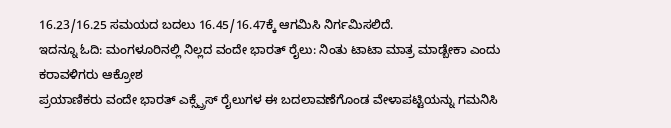16.23/16.25 ಸಮಯದ ಬದಲು 16.45/16.47ಕ್ಕೆ ಆಗಮಿಸಿ ನಿರ್ಗಮಿಸಲಿದೆ.
ಇದನ್ನೂ ಓದಿ: ಮಂಗಳೂರಿನಲ್ಲಿ ನಿಲ್ಲದ ವಂದೇ ಭಾರತ್ ರೈಲು: ನಿಂತು ಟಾಟಾ ಮಾತ್ರ ಮಾಡ್ಬೇಕಾ ಎಂದು ಕರಾವಳಿಗರು ಆಕ್ರೋಶ
ಪ್ರಯಾಣಿಕರು ವಂದೇ ಭಾರತ್ ಎಕ್ಸ್ಪ್ರೆಸ್ ರೈಲುಗಳ ಈ ಬದಲಾವಣೆಗೊಂಡ ವೇಳಾಪಟ್ಟಿಯನ್ನು ಗಮನಿಸಿ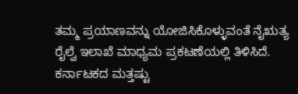ತಮ್ಮ ಪ್ರಯಾಣವನ್ನು ಯೋಜಿಸಿಕೊಳ್ಳುವಂತೆ ನೈಋತ್ಯ ರೈಲ್ವೆ ಇಲಾಖೆ ಮಾಧ್ಯಮ ಪ್ರಕಟಣೆಯಲ್ಲಿ ತಿಳಿಸಿದೆ.
ಕರ್ನಾಟಕದ ಮತ್ತಷ್ಟು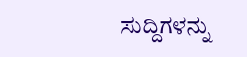ಸುದ್ದಿಗಳನ್ನು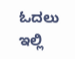ಓದಲು ಇಲ್ಲಿ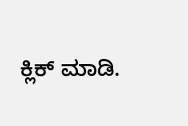ಕ್ಲಿಕ್ ಮಾಡಿ.